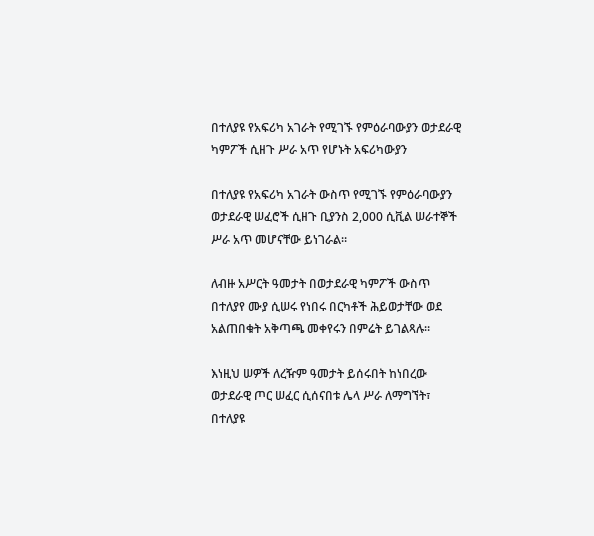በተለያዩ የአፍሪካ አገራት የሚገኙ የምዕራባውያን ወታደራዊ ካምፖች ሲዘጉ ሥራ አጥ የሆኑት አፍሪካውያን

በተለያዩ የአፍሪካ አገራት ውስጥ የሚገኙ የምዕራባውያን ወታደራዊ ሠፈሮች ሲዘጉ ቢያንስ 2,000 ሲቪል ሠራተኞች ሥራ አጥ መሆናቸው ይነገራል።

ለብዙ አሥርት ዓመታት በወታደራዊ ካምፖች ውስጥ በተለያየ ሙያ ሲሠሩ የነበሩ በርካቶች ሕይወታቸው ወደ አልጠበቁት አቅጣጫ መቀየሩን በምሬት ይገልጻሉ።

እነዚህ ሠዎች ለረዥም ዓመታት ይሰሩበት ከነበረው ወታደራዊ ጦር ሠፈር ሲሰናበቱ ሌላ ሥራ ለማግኘት፣ በተለያዩ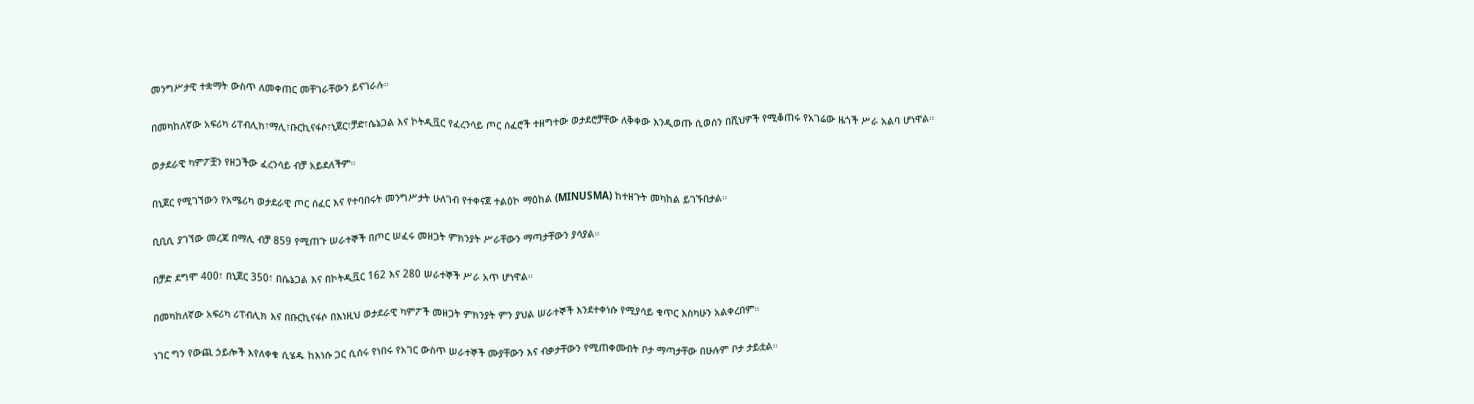መንግሥታዊ ተቋማት ውስጥ ለመቀጠር መቸገራቸውን ይናገራሉ።

በመካከለኛው አፍሪካ ሪፐብሊክ፣ማሊ፣ቡርኪናፋሶ፣ኒጀር፣ቻድ፣ሴኔጋል እና ኮትዲቯር የፈረንሳይ ጦር ሰፈሮች ተዘግተው ወታደሮቻቸው ለቅቀው እንዲወጡ ሲወሰን በሺህዎች የሚቆጠሩ የአገሬው ዜጎች ሥራ አልባ ሆነዋል።

ወታደራዊ ካምፖቿን የዘጋችው ፈረንሳይ ብቻ አይደለችም።

በኒጀር የሚገኘውን የአሜሪካ ወታደራዊ ጦር ሰፈር እና የተባበሩት መንግሥታት ሁለገብ የተቀናጀ ተልዕኮ ማዕከል (MINUSMA) ከተዘጉት መካከል ይገኙበታል።

ቢቢሲ ያገኘው መረጃ በማሊ ብቻ 859 የሚጠጉ ሠራተኞች በጦር ሠፈሩ መዘጋት ምክንያት ሥራቸውን ማጣታቸውን ያሳያል።

በቻድ ደግሞ 400፣ በኒጀር 350፣ በሴኔጋል እና በኮትዲቯር 162 እና 280 ሠራተኞች ሥራ አጥ ሆነዋል።

በመካከለኛው አፍሪካ ሪፐብሊክ እና በቡርኪናፋሶ በእነዚህ ወታደራዊ ካምፖች መዘጋት ምክንያት ምን ያህል ሠራተኞች እንደተቀነሱ የሚያሳይ ቁጥር እስካሁን አልቀረበም።

ነገር ግን የውጪ ኃይሎች እየለቀቁ ሲሄዱ ከእነሱ ጋር ሲሰሩ የነበሩ የአገር ውስጥ ሠራተኞች ሙያቸውን እና ብቃታቸውን የሚጠቀሙበት ቦታ ማጣታቸው በሁሉም ቦታ ታይቷል።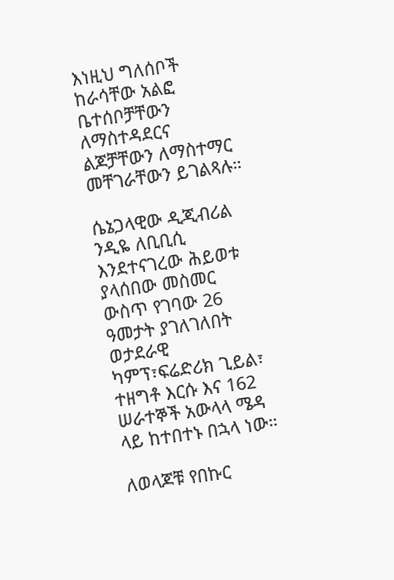እነዚህ ግለሰቦች ከራሳቸው አልፎ ቤተሰቦቻቸውን ለማስተዳደርና ልጆቻቸውን ለማስተማር መቸገራቸውን ይገልጻሉ።

ሴኔጋላዊው ዲጂብሪል ንዲዬ ለቢቢሲ እንደተናገረው ሕይወቱ ያላሰበው መስመር ውስጥ የገባው 26 ዓመታት ያገለገለበት ወታደራዊ ካምፕ፣ፍሬድሪክ ጊይል፣ ተዘግቶ እርሱ እና 162 ሠራተኞች አውላላ ሜዳ ላይ ከተበተኑ በኋላ ነው።

ለወላጆቹ የበኩር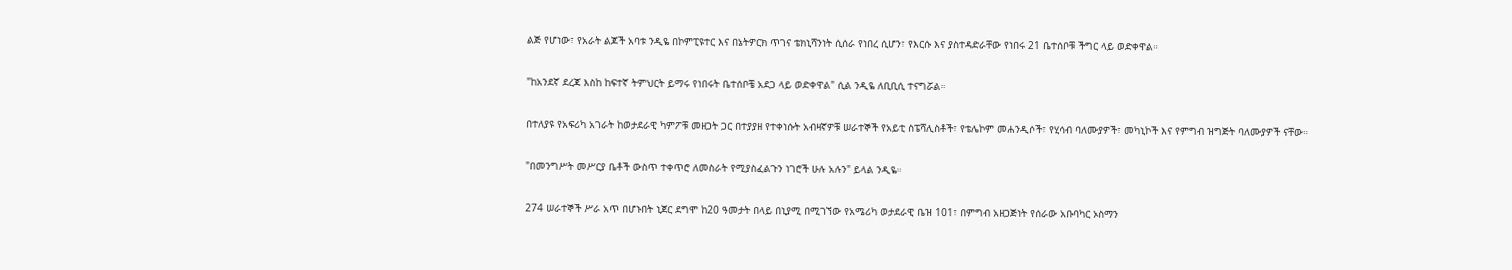ልጅ የሆነው፣ የአራት ልጆች አባቱ ንዲዬ በኮምፒዩተር እና በኔትዎርክ ጥገና ቴክኒሻንነት ሲሰራ የነበረ ሲሆን፣ የእርሱ እና ያስተዳድራቸው የነበሩ 21 ቤተሰቦቹ ችግር ላይ ወድቀዋል።

"ከአንደኛ ደረጃ እስከ ከፍተኛ ትምህርት ይማሩ የነበሩት ቤተሰቦቼ አደጋ ላይ ወድቀዋል" ሲል ንዲዬ ለቢቢሲ ተናግሯል።

በተለያዩ የአፍሪካ አገራት ከወታደራዊ ካምፖቹ መዘጋት ጋር በተያያዘ የተቀነሱት አብዛኛዎቹ ሠራተኞች የአይቲ ስፔሻሊስቶች፣ የቴሌኮም መሐንዲሶች፣ የሂሳብ ባለሙያዎች፣ መካኒኮች እና የምግብ ዝግጅት ባለሙያዎች ናቸው።

"በመንግሥት መሥርያ ቤቶች ውስጥ ተቀጥሮ ለመስራት የሚያስፈልጉን ነገሮች ሁሉ አሉን" ይላል ንዲዬ።

274 ሠራተኞች ሥራ አጥ በሆኑበት ኒጀር ደግሞ ከ20 ዓመታት በላይ በኒያሚ በሚገኘው የአሜሪካ ወታደራዊ ቤዝ 101፣ በምግብ አዘጋጅነት የሰራው አቡባካር ኦስማን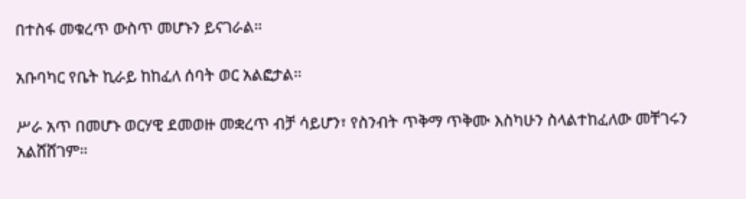በተስፋ መቁረጥ ውስጥ መሆኑን ይናገራል።

አቡባካር የቤት ኪራይ ከከፈለ ሰባት ወር አልፎታል።

ሥራ አጥ በመሆኑ ወርሃዊ ደመወዙ መቋረጥ ብቻ ሳይሆን፣ የስንብት ጥቅማ ጥቅሙ እስካሁን ስላልተከፈለው መቸገሩን አልሸሸገም።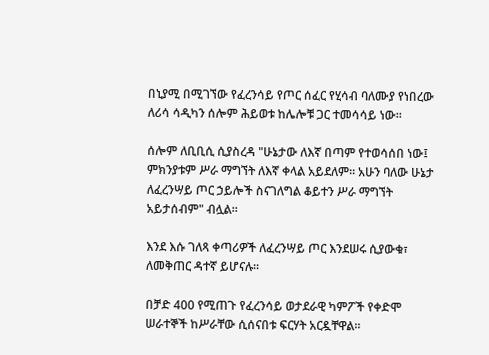በኒያሚ በሚገኘው የፈረንሳይ የጦር ሰፈር የሂሳብ ባለሙያ የነበረው ለሪሳ ሳዲካን ሰሎም ሕይወቱ ከሌሎቹ ጋር ተመሳሳይ ነው።

ሰሎም ለቢቢሲ ሲያስረዳ "ሁኔታው ለእኛ በጣም የተወሳሰበ ነው፤ ምክንያቱም ሥራ ማግኘት ለእኛ ቀላል አይደለም። አሁን ባለው ሁኔታ ለፈረንሣይ ጦር ኃይሎች ስናገለግል ቆይተን ሥራ ማግኘት አይታሰብም" ብሏል።

እንደ እሱ ገለጻ ቀጣሪዎች ለፈረንሣይ ጦር እንደሠሩ ሲያውቁ፣ ለመቅጠር ዳተኛ ይሆናሉ።

በቻድ 400 የሚጠጉ የፈረንሳይ ወታደራዊ ካምፖች የቀድሞ ሠራተኞች ከሥራቸው ሲሰናበቱ ፍርሃት አርዷቸዋል።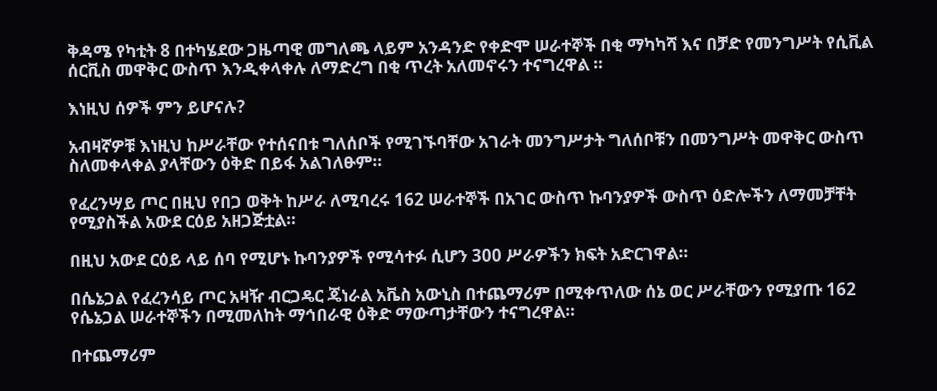ቅዳሜ የካቲት 8 በተካሄደው ጋዜጣዊ መግለጫ ላይም አንዳንድ የቀድሞ ሠራተኞች በቂ ማካካሻ እና በቻድ የመንግሥት የሲቪል ሰርቪስ መዋቅር ውስጥ እንዲቀላቀሉ ለማድረግ በቂ ጥረት አለመኖሩን ተናግረዋል ።

እነዚህ ሰዎች ምን ይሆናሉ?

አብዛኛዎቹ እነዚህ ከሥራቸው የተሰናበቱ ግለሰቦች የሚገኙባቸው አገራት መንግሥታት ግለሰቦቹን በመንግሥት መዋቅር ውስጥ ስለመቀላቀል ያላቸውን ዕቅድ በይፋ አልገለፁም።

የፈረንሣይ ጦር በዚህ የበጋ ወቅት ከሥራ ለሚባረሩ 162 ሠራተኞች በአገር ውስጥ ኩባንያዎች ውስጥ ዕድሎችን ለማመቻቸት የሚያስችል አውደ ርዕይ አዘጋጅቷል።

በዚህ አውደ ርዕይ ላይ ሰባ የሚሆኑ ኩባንያዎች የሚሳተፉ ሲሆን 300 ሥራዎችን ክፍት አድርገዋል።

በሴኔጋል የፈረንሳይ ጦር አዛዥ ብርጋዴር ጄነራል አቬስ አውኒስ በተጨማሪም በሚቀጥለው ሰኔ ወር ሥራቸውን የሚያጡ 162 የሴኔጋል ሠራተኞችን በሚመለከት ማኅበራዊ ዕቅድ ማውጣታቸውን ተናግረዋል።

በተጨማሪም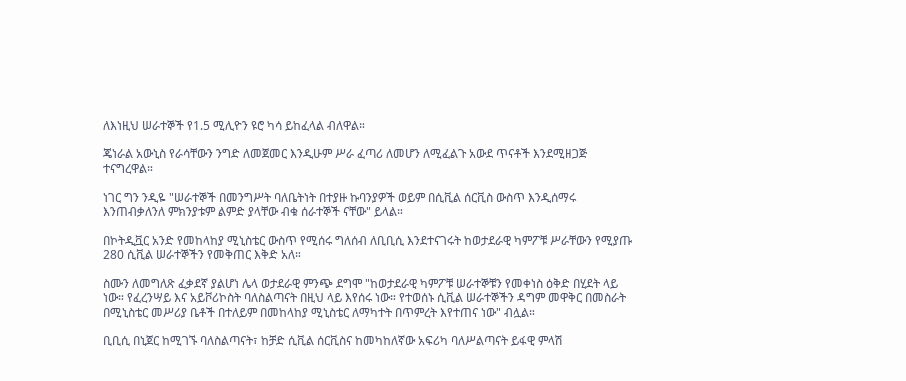ለእነዚህ ሠራተኞች የ1.5 ሚሊዮን ዩሮ ካሳ ይከፈላል ብለዋል።

ጄነራል አውኒስ የራሳቸውን ንግድ ለመጀመር እንዲሁም ሥራ ፈጣሪ ለመሆን ለሚፈልጉ አውደ ጥናቶች እንደሚዘጋጅ ተናግረዋል።

ነገር ግን ንዲዬ "ሠራተኞች በመንግሥት ባለቤትነት በተያዙ ኩባንያዎች ወይም በሲቪል ሰርቪስ ውስጥ እንዲሰማሩ እንጠብቃለንለ ምክንያቱም ልምድ ያላቸው ብቁ ሰራተኞች ናቸው" ይላል።

በኮትዲቯር አንድ የመከላከያ ሚኒስቴር ውስጥ የሚሰሩ ግለሰብ ለቢቢሲ እንደተናገሩት ከወታደራዊ ካምፖቹ ሥራቸውን የሚያጡ 280 ሲቪል ሠራተኞችን የመቅጠር እቅድ አለ።

ስሙን ለመግለጽ ፈቃደኛ ያልሆነ ሌላ ወታደራዊ ምንጭ ደግሞ "ከወታደራዊ ካምፖቹ ሠራተኞቹን የመቀነስ ዕቅድ በሂደት ላይ ነው። የፈረንሣይ እና አይቮሪኮስት ባለስልጣናት በዚህ ላይ እየሰሩ ነው። የተወሰኑ ሲቪል ሠራተኞችን ዳግም መዋቅር በመስራት በሚኒስቴር መሥሪያ ቤቶች በተለይም በመከላከያ ሚኒስቴር ለማካተት በጥምረት እየተጠና ነው" ብሏል።

ቢቢሲ በኒጀር ከሚገኙ ባለስልጣናት፣ ከቻድ ሲቪል ሰርቪስና ከመካከለኛው አፍሪካ ባለሥልጣናት ይፋዊ ምላሽ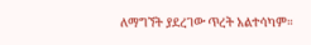ለማግኘት ያደረገው ጥረት አልተሳካም።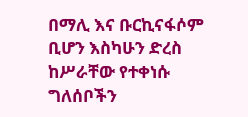በማሊ እና ቡርኪናፋሶም ቢሆን እስካሁን ድረስ ከሥራቸው የተቀነሱ ግለሰቦችን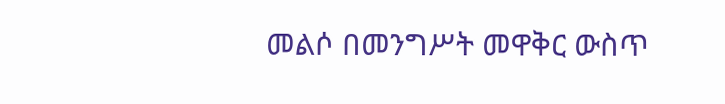መልሶ በመንግሥት መዋቅር ውስጥ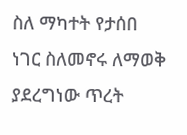ስለ ማካተት የታሰበ ነገር ስለመኖሩ ለማወቅ ያደረግነው ጥረት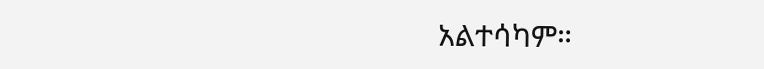አልተሳካም።